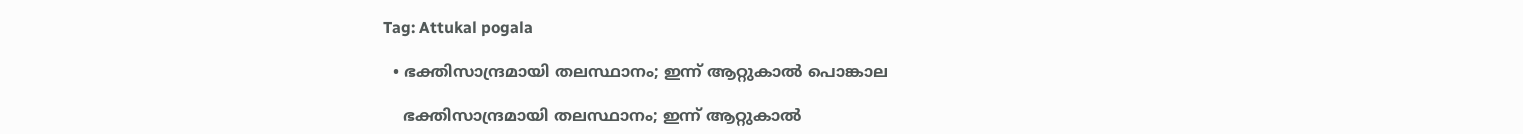Tag: Attukal pogala

  • ഭക്തിസാന്ദ്രമായി തലസ്ഥാനം; ഇന്ന് ആറ്റുകാല്‍ പൊങ്കാല

    ഭക്തിസാന്ദ്രമായി തലസ്ഥാനം; ഇന്ന് ആറ്റുകാല്‍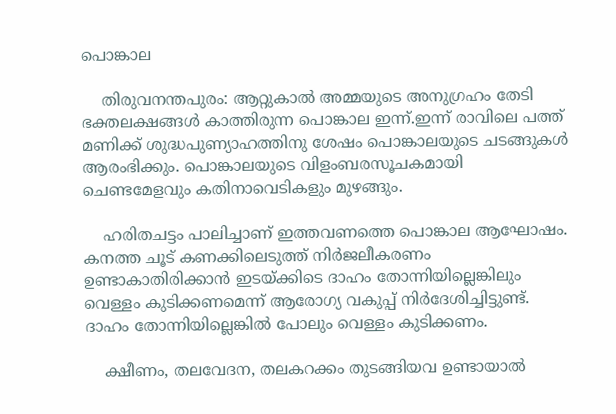പൊങ്കാല

    തിരുവനന്തപുരം: ആറ്റുകാൽ അമ്മയുടെ അനുഗ്രഹം തേടി ഭക്തലക്ഷങ്ങൾ കാത്തിരുന്ന പൊങ്കാല ഇന്ന്.ഇന്ന് രാവിലെ പത്ത് മണിക്ക് ശുദ്ധപുണ്യാഹത്തിനു ശേഷം പൊങ്കാലയുടെ ചടങ്ങുകൾ ആരംഭിക്കും. പൊങ്കാലയുടെ വിളംബരസൂചകമായി ചെണ്ടമേളവും കതിനാവെടികളും മുഴങ്ങും.

    ഹരിതചട്ടം പാലിച്ചാണ് ഇത്തവണത്തെ പൊങ്കാല ആഘോഷം. കനത്ത ചൂട് കണക്കിലെടുത്ത് നിർജലീകരണം ഉണ്ടാകാതിരിക്കാൻ ഇടയ്ക്കിടെ ദാഹം തോന്നിയില്ലെങ്കിലും വെള്ളം കുടിക്കണമെന്ന് ആരോഗ്യ വകുപ്പ് നിർദേശിച്ചിട്ടുണ്ട്. ദാഹം തോന്നിയില്ലെങ്കിൽ പോലും വെള്ളം കുടിക്കണം.

    ക്ഷീണം, തലവേദന, തലകറക്കം തുടങ്ങിയവ ഉണ്ടായാൽ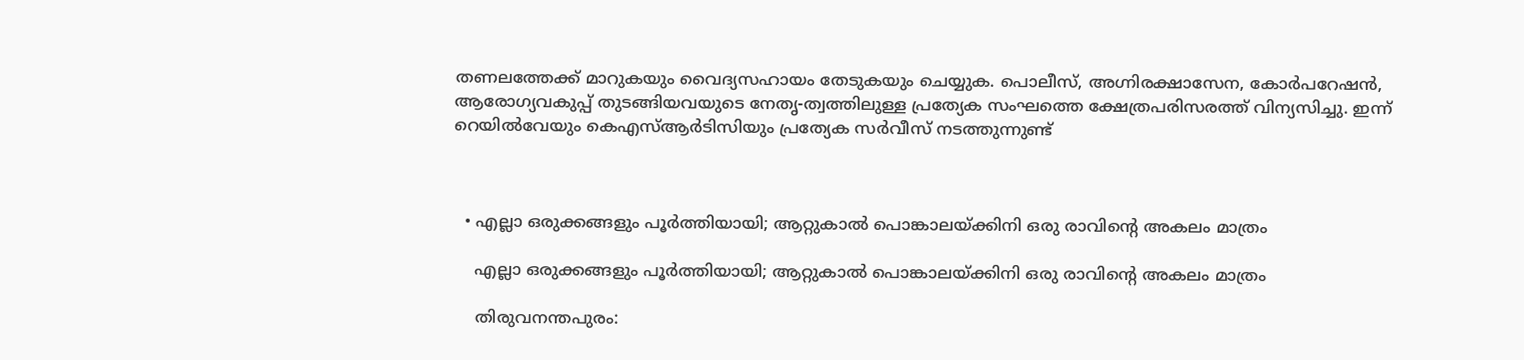തണലത്തേക്ക് മാറുകയും വൈദ്യസഹായം തേടുകയും ചെയ്യുക. പൊലീസ്, അഗ്നിരക്ഷാസേന, കോർപറേഷൻ‌, ആരോഗ്യവകുപ്പ് തുടങ്ങിയവയുടെ നേതൃ-ത്വത്തിലുള്ള പ്രത്യേക സംഘത്തെ ക്ഷേത്രപരിസരത്ത് വിന്യസിച്ചു. ഇന്ന് റെയിൽവേയും കെഎസ്ആർടിസിയും പ്രത്യേക സർവീസ് നടത്തുന്നുണ്ട്



  • എല്ലാ ഒരുക്കങ്ങളും പൂര്‍ത്തിയായി; ആറ്റുകാല്‍ പൊങ്കാലയ്ക്കിനി ഒരു രാവിന്‍റെ അകലം മാത്രം

    എല്ലാ ഒരുക്കങ്ങളും പൂര്‍ത്തിയായി; ആറ്റുകാല്‍ പൊങ്കാലയ്ക്കിനി ഒരു രാവിന്‍റെ അകലം മാത്രം

    തിരുവനന്തപുരം: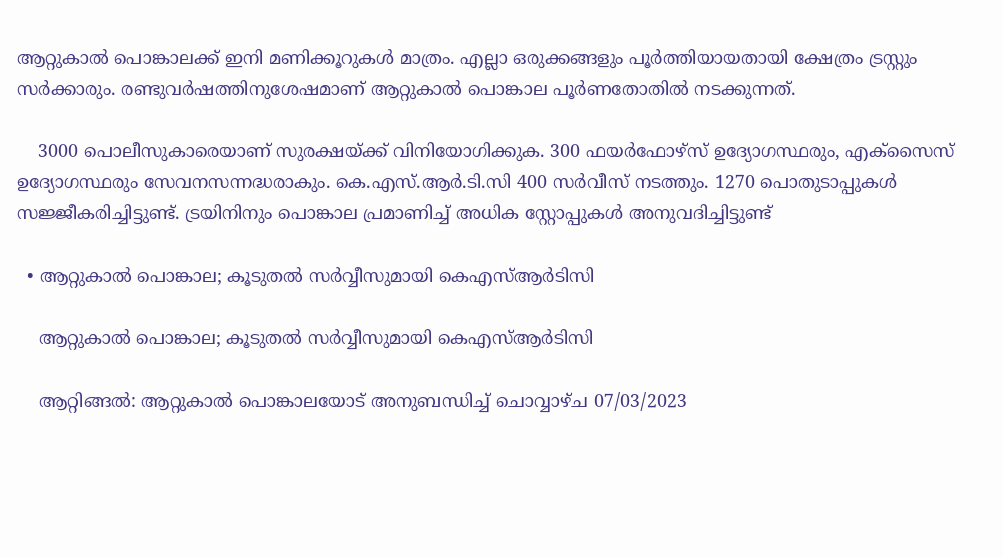ആറ്റുകാല്‍ പൊങ്കാലക്ക് ഇനി മണിക്കൂറുകൾ മാത്രം. എല്ലാ ഒരുക്കങ്ങളും പൂര്‍ത്തിയായതായി ക്ഷേത്രം ട്രസ്റ്റും സര്‍ക്കാരും. രണ്ടുവര്‍ഷത്തിനുശേഷമാണ് ആറ്റുകാല്‍ പൊങ്കാല പൂര്‍ണതോതില്‍ നടക്കുന്നത്.

    3000 പൊലീസുകാരെയാണ് സുരക്ഷയ്ക്ക് വിനിയോഗിക്കുക. 300 ഫയര്‍ഫോഴ്സ് ഉദ്യോഗസ്ഥരും, എക്സൈസ് ഉദ്യോഗസ്ഥരും സേവനസന്നദ്ധരാകും. കെ.എസ്.ആര്‍.ടി.സി 400 സര്‍വീസ് നടത്തും. 1270 പൊതുടാപ്പുകള്‍ സജ്ജീകരിച്ചിട്ടുണ്ട്. ട്രയിനിനും പൊങ്കാല പ്രമാണിച്ച് അധിക സ്റ്റോപ്പുകള്‍ അനുവദിച്ചിട്ടുണ്ട്

  • ആറ്റുകാൽ പൊങ്കാല; കൂടുതൽ സർവ്വീസുമായി കെഎസ്ആർടിസി

    ആറ്റുകാൽ പൊങ്കാല; കൂടുതൽ സർവ്വീസുമായി കെഎസ്ആർടിസി

    ആറ്റിങ്ങൽ: ആറ്റുകാൽ പൊങ്കാലയോട് അനുബന്ധിച്ച് ചൊവ്വാഴ്ച 07/03/2023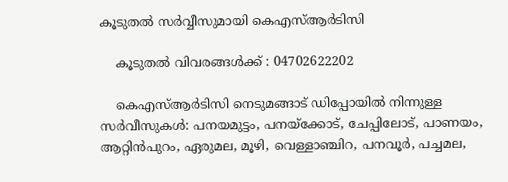കൂടുതൽ സർവ്വീസുമായി കെഎസ്ആർടിസി

    കൂടുതൽ വിവരങ്ങൾക്ക് : 04702622202

    കെഎസ്ആർടിസി നെടുമങ്ങാട് ഡിപ്പോയിൽ നിന്നുള്ള സർവീസുകൾ: പനയമുട്ടം, പനയ്ക്കോട്, ചേപ്പിലോട്, പാണയം, ആറ്റിൻപുറം, ഏരുമല, മൂഴി, വെള്ളാഞ്ചിറ, പനവൂർ, പച്ചമല,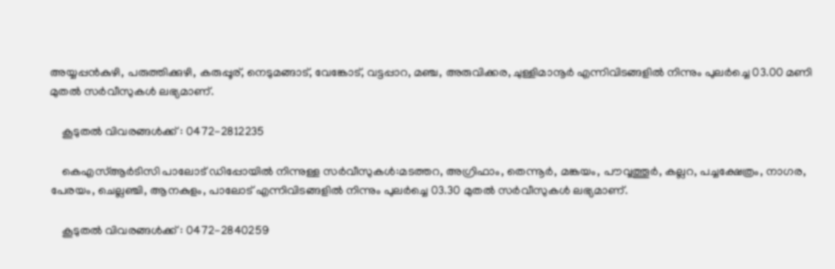അയ്യപ്പൻകുഴി, പരുത്തിക്കുഴി, കരുപ്പൂര്, നെടുമങ്ങാട്, വേങ്കോട്, വട്ടപ്പാറ, മഞ്ച, അരുവിക്കര, ചുള്ളിമാനൂർ എന്നിവിടങ്ങളിൽ നിന്നും പുലർച്ചെ 03.00 മണി മുതൽ സർവീസുകൾ ലഭ്യമാണ്.

    കൂടുതൽ വിവരങ്ങൾക്ക് : 0472-2812235

    കെഎസ്ആർടിസി പാലോട് ഡിപ്പോയിൽ നിന്നുള്ള സർവീസുകൾ:മടത്തറ, അഗ്രിഫാം, തെന്നൂർ, മങ്കയം, പൗവ്വത്തൂർ, കല്ലറ, പച്ചക്ഷേത്രം, നാഗര, പേരയം, ചെല്ലഞ്ചി, ആനകുളം, പാലോട് എന്നിവിടങ്ങളിൽ നിന്നും പുലർച്ചെ 03.30 മുതൽ സർവീസുകൾ ലഭ്യമാണ്.

    കൂടുതൽ വിവരങ്ങൾക്ക് : 0472-2840259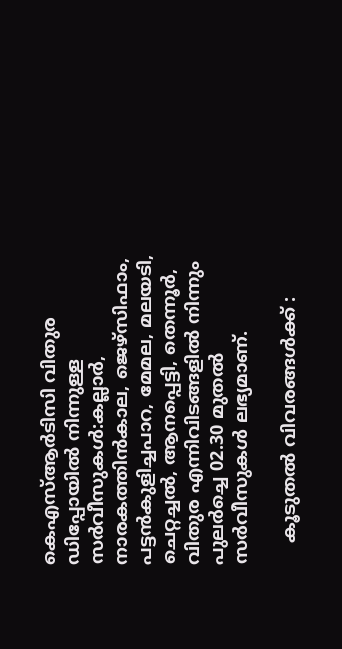കെഎസ്ആർടിസി വിതുര ഡിപ്പോയിൽ നിന്നുള്ള സർവീസുകൾ:കല്ലാർ, നാരകത്തിൻകാല, ജെഴ്സിഫാം, പട്ടൻകുളിച്ചപാറ, മേമല, മലയടി, ചെറ്റച്ചൽ, ആനപ്പെട്ടി, തെന്നൂർ, വിതുര എന്നിവിടങ്ങളിൽ നിന്നും പുലർച്ചെ 02.30 മുതൽ സർവീസുകൾ ലഭ്യമാണ്.

    കൂടുതൽ വിവരങ്ങൾക്ക് :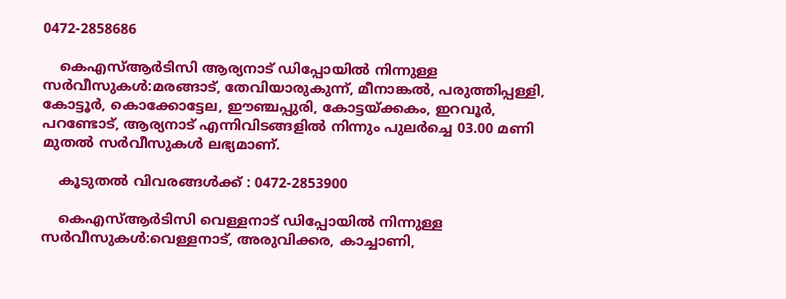0472-2858686

    കെഎസ്ആർടിസി ആര്യനാട് ഡിപ്പോയിൽ നിന്നുള്ള സർവീസുകൾ:മരങ്ങാട്, തേവിയാരുകുന്ന്, മീനാങ്കൽ, പരുത്തിപ്പള്ളി, കോട്ടൂർ, കൊക്കോട്ടേല, ഈഞ്ചപ്പുരി, കോട്ടയ്ക്കകം, ഇറവൂർ, പറണ്ടോട്, ആര്യനാട് എന്നിവിടങ്ങളിൽ നിന്നും പുലർച്ചെ 03.00 മണി മുതൽ സർവീസുകൾ ലഭ്യമാണ്.

    കൂടുതൽ വിവരങ്ങൾക്ക് : 0472-2853900

    കെഎസ്ആർടിസി വെള്ളനാട് ഡിപ്പോയിൽ നിന്നുള്ള സർവീസുകൾ:വെള്ളനാട്, അരുവിക്കര, കാച്ചാണി,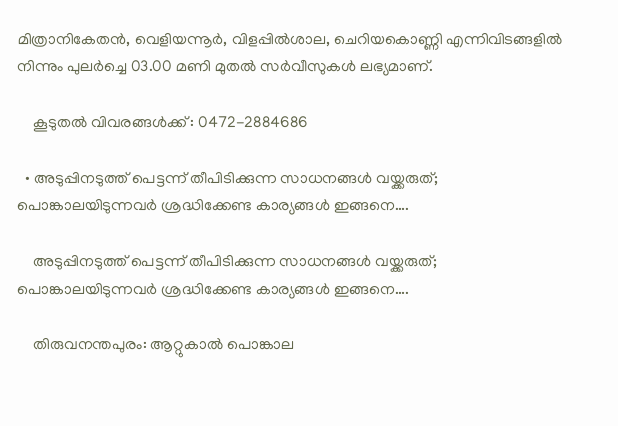മിത്രാനികേതൻ, വെളിയന്നൂർ, വിളപ്പിൽശാല, ചെറിയകൊണ്ണി എന്നിവിടങ്ങളിൽ നിന്നും പുലർച്ചെ 03.00 മണി മുതൽ സർവീസുകൾ ലഭ്യമാണ്.

    കൂടുതൽ വിവരങ്ങൾക്ക് : 0472-2884686

  • അടുപ്പിനടുത്ത് പെട്ടന്ന് തീപിടിക്കുന്ന സാധനങ്ങള്‍ വയ്ക്കരുത്; പൊങ്കാലയിടുന്നവര്‍ ശ്രദ്ധിക്കേണ്ട കാര്യങ്ങള്‍ ഇങ്ങനെ….

    അടുപ്പിനടുത്ത് പെട്ടന്ന് തീപിടിക്കുന്ന സാധനങ്ങള്‍ വയ്ക്കരുത്; പൊങ്കാലയിടുന്നവര്‍ ശ്രദ്ധിക്കേണ്ട കാര്യങ്ങള്‍ ഇങ്ങനെ….

    തിരുവനന്തപുരം: ആറ്റുകാല്‍ പൊങ്കാല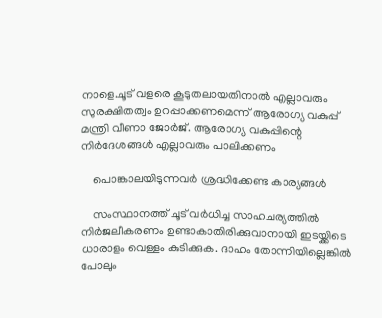നാളെ.ചൂട് വളരെ കൂടുതലായതിനാല്‍ എല്ലാവരും സുരക്ഷിതത്വം ഉറപ്പാക്കണമെന്ന് ആരോഗ്യ വകുപ്പ് മന്ത്രി വീണാ ജോര്‍ജ്. ആരോഗ്യ വകുപ്പിന്റെ നിര്‍ദേശങ്ങള്‍ എല്ലാവരും പാലിക്കണം

    പൊങ്കാലയിടുന്നവർ ശ്രദ്ധിക്കേണ്ട കാര്യങ്ങൾ

    സംസ്ഥാനത്ത് ചൂട് വര്‍ധിച്ച സാഹചര്യത്തില്‍ നിർജലീകരണം ഉണ്ടാകാതിരിക്കുവാനായി ഇടയ്ക്കിടെ ധാരാളം വെള്ളം കുടിക്കുക. ദാഹം തോന്നിയില്ലെങ്കിൽ പോലും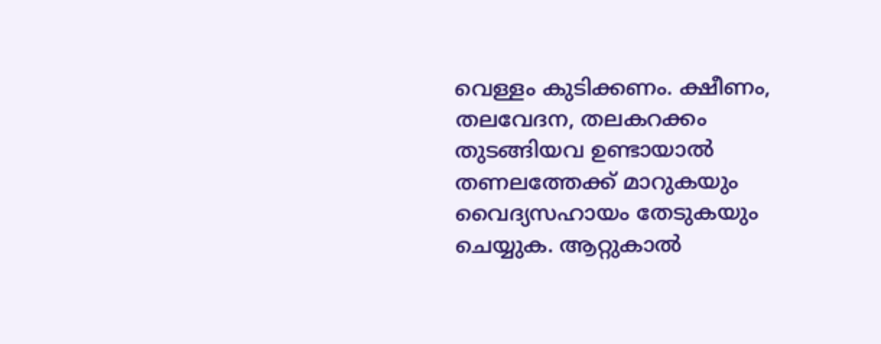വെള്ളം കുടിക്കണം. ക്ഷീണം, തലവേദന, തലകറക്കം തുടങ്ങിയവ ഉണ്ടായാൽ തണലത്തേക്ക് മാറുകയും വൈദ്യസഹായം തേടുകയും ചെയ്യുക. ആറ്റുകാൽ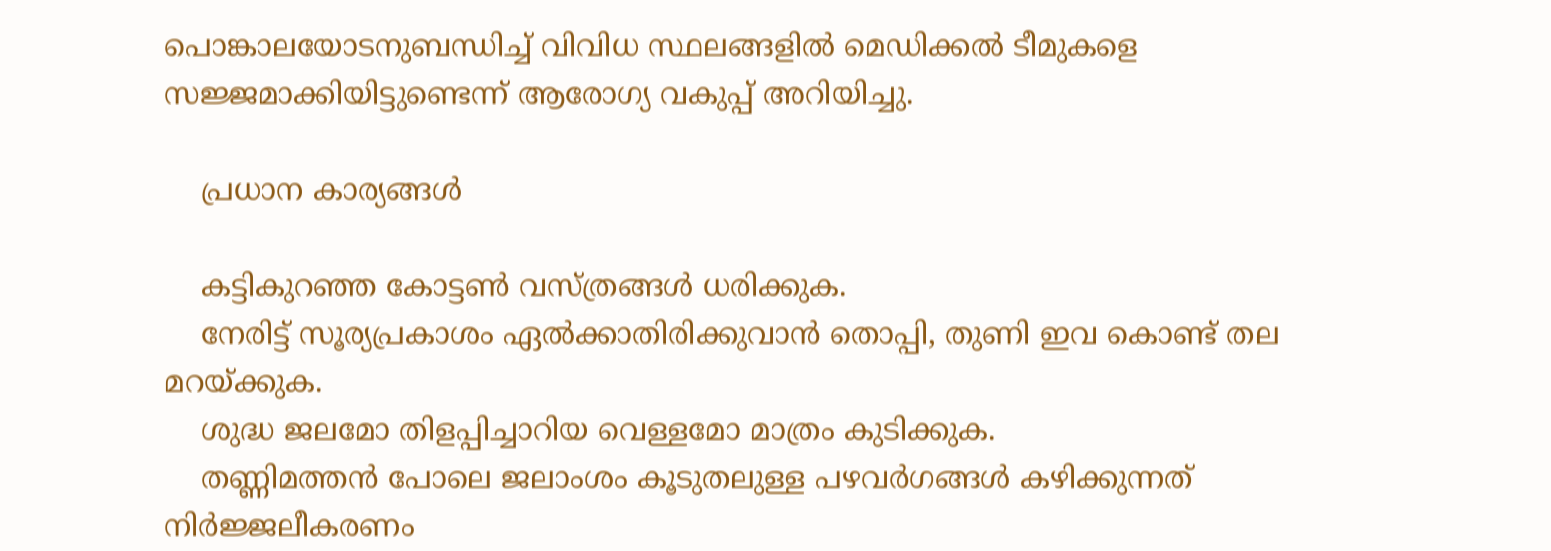പൊങ്കാലയോടനുബന്ധിച്ച് വിവിധ സ്ഥലങ്ങളിൽ മെഡിക്കൽ ടീമുകളെ സജ്ജമാക്കിയിട്ടുണ്ടെന്ന് ആരോഗ്യ വകുപ്പ് അറിയിച്ചു.

    പ്രധാന കാര്യങ്ങൾ

    കട്ടികുറഞ്ഞ കോട്ടൺ വസ്ത്രങ്ങൾ ധരിക്കുക.
    നേരിട്ട് സൂര്യപ്രകാശം ഏൽക്കാതിരിക്കുവാൻ തൊപ്പി, തുണി ഇവ കൊണ്ട് തല മറയ്ക്കുക.
    ശുദ്ധ ജലമോ തിളപ്പിച്ചാറിയ വെള്ളമോ മാത്രം കുടിക്കുക.
    തണ്ണിമത്തൻ പോലെ ജലാംശം കൂടുതലുള്ള പഴവർഗങ്ങൾ കഴിക്കുന്നത് നിർജ്ജലീകരണം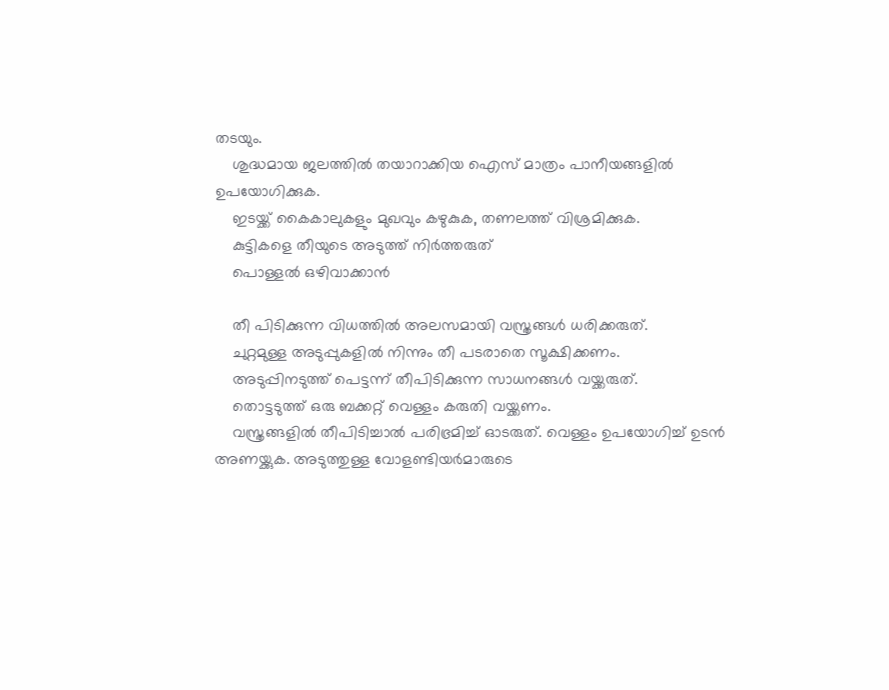തടയും.
    ശുദ്ധമായ ജലത്തിൽ തയാറാക്കിയ ഐസ് മാത്രം പാനീയങ്ങളിൽ ഉപയോഗിക്കുക.
    ഇടയ്ക്ക് കൈകാലുകളും മുഖവും കഴുകുക, തണലത്ത് വിശ്രമിക്കുക.
    കുട്ടികളെ തീയുടെ അടുത്ത് നിർത്തരുത്
    പൊള്ളൽ ഒഴിവാക്കാൻ

    തീ പിടിക്കുന്ന വിധത്തിൽ അലസമായി വസ്ത്രങ്ങൾ ധരിക്കരുത്.
    ചുറ്റമുള്ള അടുപ്പുകളിൽ നിന്നും തീ പടരാതെ സൂക്ഷിക്കണം.
    അടുപ്പിനടുത്ത് പെട്ടന്ന് തീപിടിക്കുന്ന സാധനങ്ങൾ വയ്ക്കരുത്.
    തൊട്ടടുത്ത് ഒരു ബക്കറ്റ് വെള്ളം കരുതി വയ്ക്കണം.
    വസ്ത്രങ്ങളിൽ തീപിടിച്ചാൽ പരിഭ്രമിച്ച് ഓടരുത്. വെള്ളം ഉപയോഗിച്ച് ഉടൻ അണയ്ക്കുക. അടുത്തുള്ള വോളണ്ടിയർമാരുടെ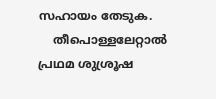സഹായം തേടുക.
    തീപൊള്ളലേറ്റാൽ പ്രഥമ ശുശ്രൂഷ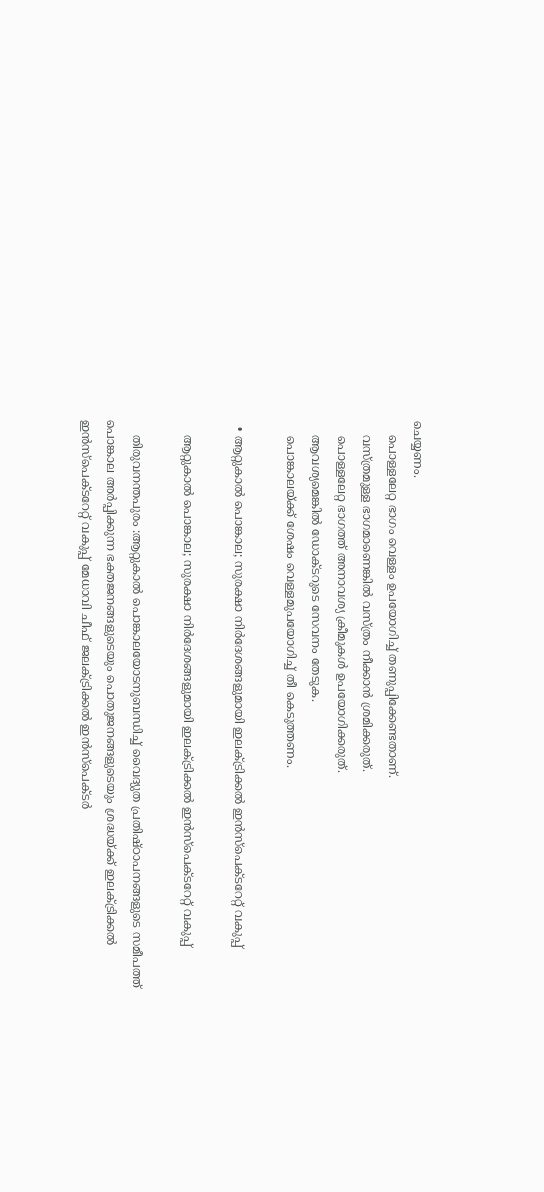ചെയ്യണം.
    പൊള്ളലേറ്റ ഭാഗം വെള്ളം ഉപയോഗിച്ച് തണുപ്പിക്കേണ്ടതാണ്.
    വസ്ത്രമുള്ള ഭാഗമാണെങ്കിൽ വസ്ത്രം നീക്കാൻ ശ്രമിക്കരുത്.
    പൊള്ളലേറ്റ ഭാഗത്ത് അനാവശ്യ ക്രീമുകൾ ഉപയോഗിക്കരുത്.
    ആവശ്യമെങ്കിൽ ഡോക്ടറുടെ സേവനം തേടുക.
    പൊങ്കാലയ്ക്ക് ശേഷം വെള്ളമുപയോഗിച്ച് തീ കെടുത്തണം.

  • ആറ്റുകാൽ പൊങ്കാല; സുരക്ഷാ നിർദേശങ്ങളുമായി ഇലക്ട്രിക്കൽ ഇൻസ്പെക്ടറേറ്റ് വകുപ്പ്

    ആറ്റുകാൽ പൊങ്കാല; സുരക്ഷാ നിർദേശങ്ങളുമായി ഇലക്ട്രിക്കൽ ഇൻസ്പെക്ടറേറ്റ് വകുപ്പ്

    തിരുവനന്തപുരം :ആറ്റുകാൽ പൊങ്കാലയോടനുബന്ധിച്ച് വൈദ്യുത പ്രതിഷ്ഠാപനങ്ങളുടെ സമീപത്ത് പൊങ്കാല അർപ്പിക്കുന്ന ഭക്തജനങ്ങളുടെയും പൊതുജനങ്ങളുടെയും ശ്രദ്ധയ്ക്ക് ഇലക്ട്രിക്കൽ ഇൻസ്പെക്ടറേറ്റ് വകുപ്പ് മേധാവി ചീഫ് ജലക്ട്രിക്കൽ ഇൻസ്പെക്ടർ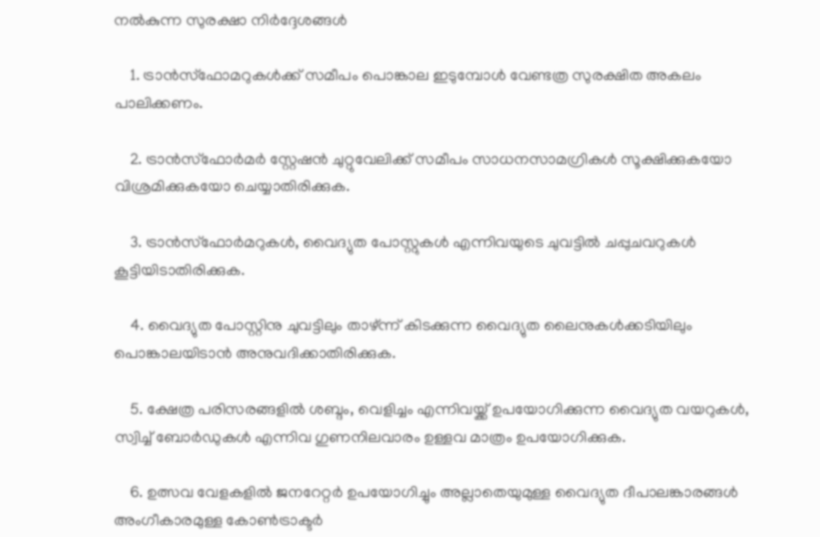നൽകുന്ന സുരക്ഷാ നിർദ്ദേശങ്ങൾ

    1. ട്രാൻസ്ഫോമറുകൾക്ക് സമീപം പൊങ്കാല ഇടുമ്പോൾ വേണ്ടത്ര സുരക്ഷിത അകലം പാലിക്കണം.

    2. ട്രാൻസ്ഫോർമർ സ്റ്റേഷൻ ചുറ്റുവേലിക്ക് സമീപം സാധനസാമഗ്രികൾ സൂക്ഷിക്കുകയോ വിശ്രമിക്കുകയോ ചെയ്യാതിരിക്കുക.

    3. ട്രാൻസ്ഫോർമറുകൾ, വൈദ്യുത പോസ്റ്റുകൾ എന്നിവയുടെ ചുവട്ടിൽ ചപ്പുചവറുകൾ കൂട്ടിയിടാതിരിക്കുക.

    4. വൈദ്യുത പോസ്റ്റിനു ചുവട്ടിലും താഴ്ന്ന് കിടക്കുന്ന വൈദ്യുത ലൈനുകൾക്കടിയിലും പൊങ്കാലയിടാൻ അനുവദിക്കാതിരിക്കുക.

    5. ക്ഷേത്ര പരിസരങ്ങളിൽ ശബ്ദം, വെളിച്ചം എന്നിവയ്ക്ക് ഉപയോഗിക്കുന്ന വൈദ്യുത വയറുകൾ, സ്വിച്ച് ബോർഡുകൾ എന്നിവ ഗുണനിലവാരം ഉള്ളവ മാത്രം ഉപയോഗിക്കുക.

    6. ഉത്സവ വേളകളിൽ ജനറേറ്റർ ഉപയോഗിച്ചും അല്ലാതെയുമുള്ള വൈദ്യുത ദീപാലങ്കാരങ്ങൾ അംഗീകാരമുള്ള കോൺട്രാക്ടർ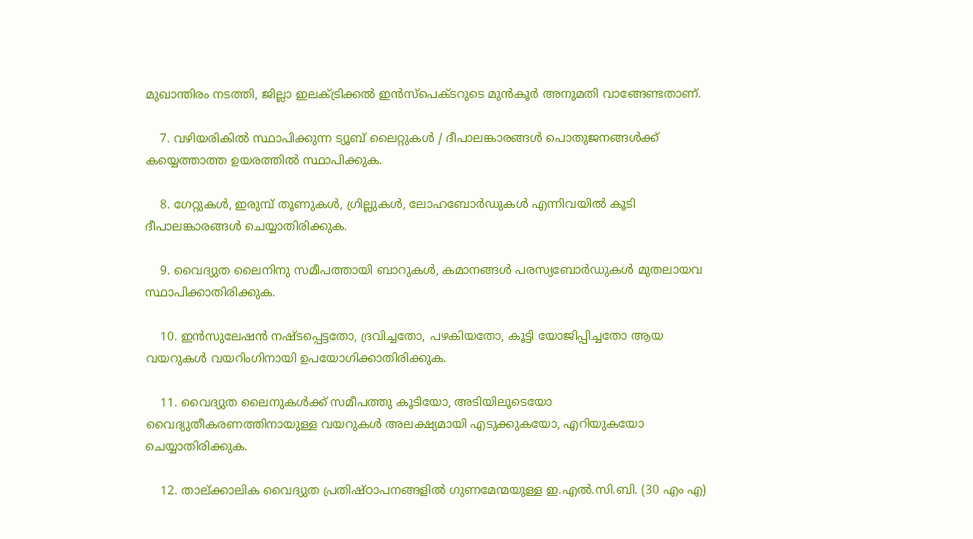മുഖാന്തിരം നടത്തി, ജില്ലാ ഇലക്ട്രിക്കൽ ഇൻസ്പെക്ടറുടെ മുൻകൂർ അനുമതി വാങ്ങേണ്ടതാണ്.

    7. വഴിയരികിൽ സ്ഥാപിക്കുന്ന ട്യൂബ് ലൈറ്റുകൾ / ദീപാലങ്കാരങ്ങൾ പൊതുജനങ്ങൾക്ക് കയ്യെത്താത്ത ഉയരത്തിൽ സ്ഥാപിക്കുക.

    8. ഗേറ്റുകൾ, ഇരുമ്പ് തൂണുകൾ, ഗ്രില്ലുകൾ, ലോഹബോർഡുകൾ എന്നിവയിൽ കൂടി ദീപാലങ്കാരങ്ങൾ ചെയ്യാതിരിക്കുക.

    9. വൈദ്യുത ലൈനിനു സമീപത്തായി ബാറുകൾ, കമാനങ്ങൾ പരസ്യബോർഡുകൾ മുതലായവ സ്ഥാപിക്കാതിരിക്കുക.

    10. ഇൻസുലേഷൻ നഷ്ടപ്പെട്ടതോ, ദ്രവിച്ചതോ, പഴകിയതോ, കൂട്ടി യോജിപ്പിച്ചതോ ആയ വയറുകൾ വയറിംഗിനായി ഉപയോഗിക്കാതിരിക്കുക.

    11. വൈദ്യുത ലൈനുകൾക്ക് സമീപത്തു കൂടിയോ, അടിയിലൂടെയോ വൈദ്യുതീകരണത്തിനായുള്ള വയറുകൾ അലക്ഷ്യമായി എടുക്കുകയോ, എറിയുകയോ ചെയ്യാതിരിക്കുക.

    12. താല്ക്കാലിക വൈദ്യുത പ്രതിഷ്ഠാപനങ്ങളിൽ ഗുണമേന്മയുള്ള ഇ.എൽ.സി.ബി. (30 എം എ)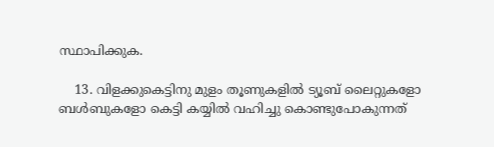സ്ഥാപിക്കുക.

    13. വിളക്കുകെട്ടിനു മുളം തൂണുകളിൽ ട്യൂബ് ലൈറ്റുകളോ ബൾബുകളോ കെട്ടി കയ്യിൽ വഹിച്ചു കൊണ്ടുപോകുന്നത്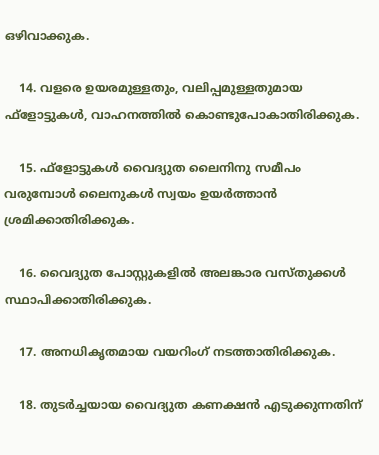ഒഴിവാക്കുക.

    14. വളരെ ഉയരമുള്ളതും, വലിപ്പമുള്ളതുമായ ഫ്ളോട്ടുകൾ, വാഹനത്തിൽ കൊണ്ടുപോകാതിരിക്കുക.

    15. ഫ്ളോട്ടുകൾ വൈദ്യുത ലൈനിനു സമീപം വരുമ്പോൾ ലൈനുകൾ സ്വയം ഉയർത്താൻ ശ്രമിക്കാതിരിക്കുക.

    16. വൈദ്യുത പോസ്റ്റുകളിൽ അലങ്കാര വസ്തുക്കൾ സ്ഥാപിക്കാതിരിക്കുക.

    17. അനധികൃതമായ വയറിംഗ് നടത്താതിരിക്കുക.

    18. തുടർച്ചയായ വൈദ്യുത കണക്ഷൻ എടുക്കുന്നതിന്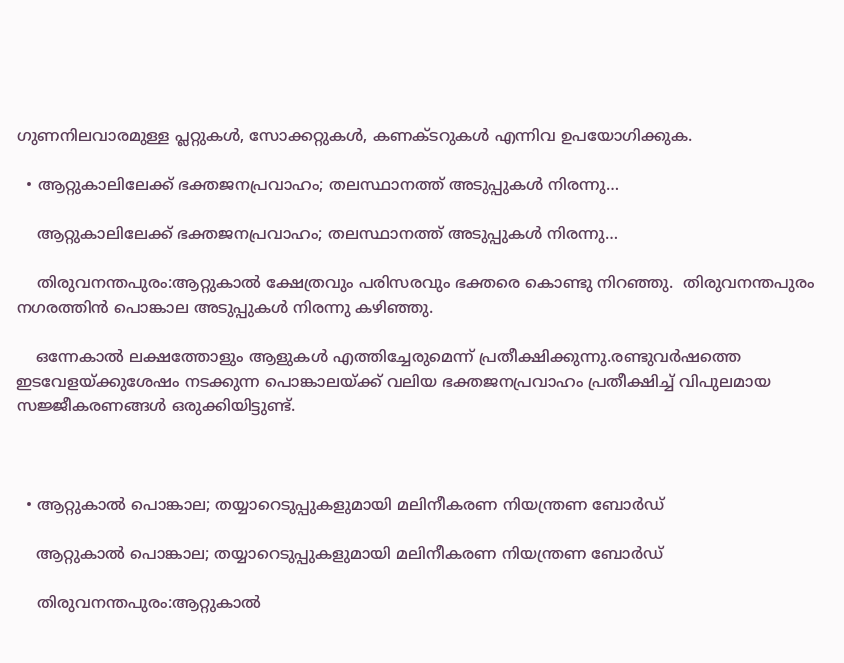ഗുണനിലവാരമുള്ള പ്ലറ്റുകൾ, സോക്കറ്റുകൾ, കണക്ടറുകൾ എന്നിവ ഉപയോഗിക്കുക.

  • ആറ്റുകാലിലേക്ക് ഭക്തജനപ്രവാഹം; തലസ്ഥാനത്ത് അടുപ്പുകള്‍ നിരന്നു…

    ആറ്റുകാലിലേക്ക് ഭക്തജനപ്രവാഹം; തലസ്ഥാനത്ത് അടുപ്പുകള്‍ നിരന്നു…

    തിരുവനന്തപുരം:ആറ്റുകാല്‍ ക്ഷേത്രവും പരിസരവും ഭക്തരെ കൊണ്ടു നിറഞ്ഞു.  തിരുവനന്തപുരം നഗരത്തിൻ പൊങ്കാല അടുപ്പുകള്‍ നിരന്നു കഴിഞ്ഞു.

    ഒന്നേകാൽ ലക്ഷത്തോളും ആളുകൾ എത്തിച്ചേരുമെന്ന് പ്രതീക്ഷിക്കുന്നു.രണ്ടുവര്‍ഷത്തെ ഇടവേളയ്ക്കുശേഷം നടക്കുന്ന പൊങ്കാലയ്ക്ക് വലിയ ഭക്തജനപ്രവാഹം പ്രതീക്ഷിച്ച് വിപുലമായ സജ്ജീകരണങ്ങള്‍ ഒരുക്കിയിട്ടുണ്ട്.



  • ആറ്റുകാൽ പൊങ്കാല; തയ്യാറെടുപ്പുകളുമായി മലിനീകരണ നിയന്ത്രണ ബോർഡ്

    ആറ്റുകാൽ പൊങ്കാല; തയ്യാറെടുപ്പുകളുമായി മലിനീകരണ നിയന്ത്രണ ബോർഡ്

    തിരുവനന്തപുരം:ആറ്റുകാൽ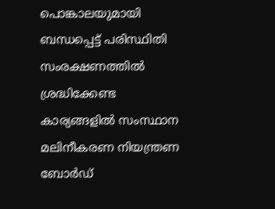പൊങ്കാലയുമായി ബന്ധപ്പെട്ട് പരിസ്ഥിതി സംരക്ഷണത്തിൽ ശ്രദ്ധിക്കേണ്ട കാര്യങ്ങളിൽ സംസ്ഥാന മലിനീകരണ നിയന്ത്രണ ബോർഡ്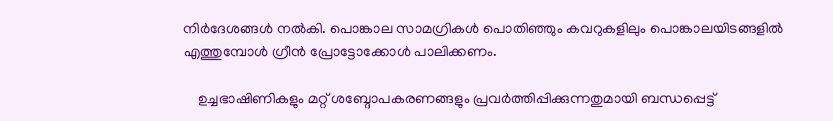നിർദേശങ്ങൾ നൽകി. പൊങ്കാല സാമഗ്രികൾ പൊതിഞ്ഞും കവറുകളിലും പൊങ്കാലയിടങ്ങളിൽ എത്തുമ്പോൾ ഗ്രീൻ പ്രോട്ടോക്കോൾ പാലിക്കണം.

    ഉച്ചഭാഷിണികളും മറ്റ് ശബ്ദോപകരണങ്ങളും പ്രവർത്തിപ്പിക്കുന്നതുമായി ബന്ധപ്പെട്ട്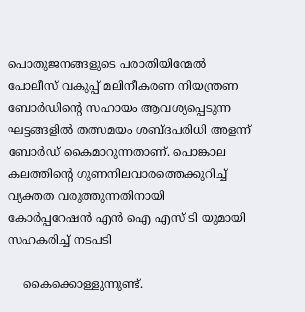പൊതുജനങ്ങളുടെ പരാതിയിന്മേൽ പോലീസ് വകുപ്പ് മലിനീകരണ നിയന്ത്രണ ബോർഡിന്റെ സഹായം ആവശ്യപ്പെടുന്ന ഘട്ടങ്ങളിൽ തത്സമയം ശബ്ദപരിധി അളന്ന് ബോർഡ് കൈമാറുന്നതാണ്. പൊങ്കാല കലത്തിന്റെ ഗുണനിലവാരത്തെക്കുറിച്ച് വ്യക്തത വരുത്തുന്നതിനായി കോർപ്പറേഷൻ എൻ ഐ എസ് ടി യുമായി സഹകരിച്ച് നടപടി

    കൈക്കൊള്ളുന്നുണ്ട്.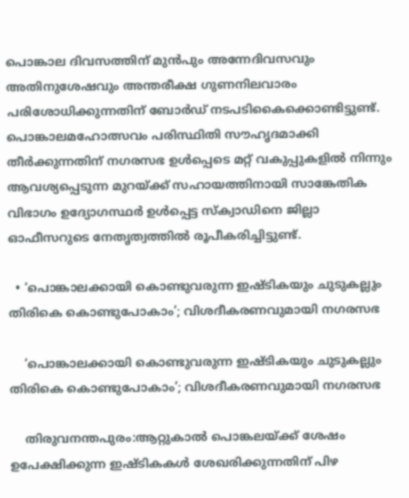പൊങ്കാല ദിവസത്തിന് മുൻപും അന്നേദിവസവും അതിനുശേഷവും അന്തരീക്ഷ ഗുണനിലവാരം പരിശോധിക്കുന്നതിന് ബോർഡ് നടപടികൈക്കൊണ്ടിട്ടുണ്ട്. പൊങ്കാലമഹോത്സവം പരിസ്ഥിതി സൗഹൃദമാക്കി തീർക്കുന്നതിന് നഗരസഭ ഉൾപ്പെടെ മറ്റ് വകുപ്പുകളിൽ നിന്നും ആവശ്യപ്പെടുന്ന മുറയ്ക്ക് സഹായത്തിനായി സാങ്കേതിക വിഭാഗം ഉദ്യോഗസ്ഥർ ഉൾപ്പെട്ട സ്ക്വാഡിനെ ജില്ലാ ഓഫീസറുടെ നേതൃത്വത്തിൽ രൂപീകരിച്ചിട്ടുണ്ട്.

  • ‘പൊങ്കാലക്കായി കൊണ്ടുവരുന്ന ഇഷ്ടികയും ചുടുകല്ലും തിരികെ കൊണ്ടുപോകാം’; വിശദീകരണവുമായി നഗരസഭ

    ‘പൊങ്കാലക്കായി കൊണ്ടുവരുന്ന ഇഷ്ടികയും ചുടുകല്ലും തിരികെ കൊണ്ടുപോകാം’; വിശദീകരണവുമായി നഗരസഭ

    തിരുവനന്തപുരം:ആറ്റുകാല്‍ പൊങ്കലയ്ക്ക് ശേഷം ഉപേക്ഷിക്കുന്ന ഇഷ്ടികകള്‍ ശേഖരിക്കുന്നതിന് പിഴ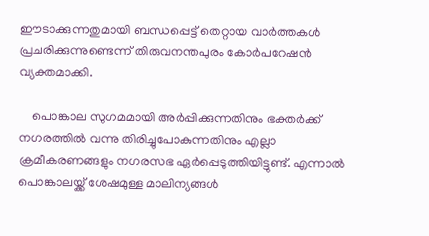ഈടാക്കുന്നതുമായി ബന്ധപ്പെട്ട് തെറ്റായ വാര്‍ത്തകള്‍ പ്രചരിക്കുന്നുണ്ടെന്ന് തിരുവനന്തപുരം കോര്‍പറേഷന്‍ വ്യക്തമാക്കി.

    പൊങ്കാല സുഗമമായി അര്‍പ്പിക്കുന്നതിനും ഭക്തര്‍ക്ക് നഗരത്തില്‍ വന്നു തിരിച്ചുപോകുന്നതിനും എല്ലാ ക്രമീകരണങ്ങളും നഗരസഭ ഏര്‍പ്പെടുത്തിയിട്ടുണ്ട്. എന്നാല്‍ പൊങ്കാലയ്ക്ക് ശേഷമുള്ള മാലിന്യങ്ങള്‍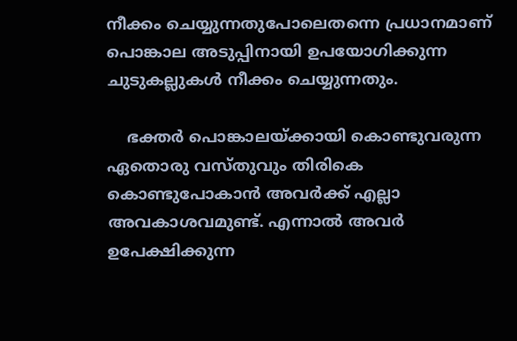നീക്കം ചെയ്യുന്നതുപോലെതന്നെ പ്രധാനമാണ് പൊങ്കാല അടുപ്പിനായി ഉപയോഗിക്കുന്ന ചുടുകല്ലുകള്‍ നീക്കം ചെയ്യുന്നതും.

    ഭക്തര്‍ പൊങ്കാലയ്ക്കായി കൊണ്ടുവരുന്ന ഏതൊരു വസ്തുവും തിരികെ കൊണ്ടുപോകാന്‍ അവര്‍ക്ക് എല്ലാ അവകാശവമുണ്ട്. എന്നാല്‍ അവര്‍ ഉപേക്ഷിക്കുന്ന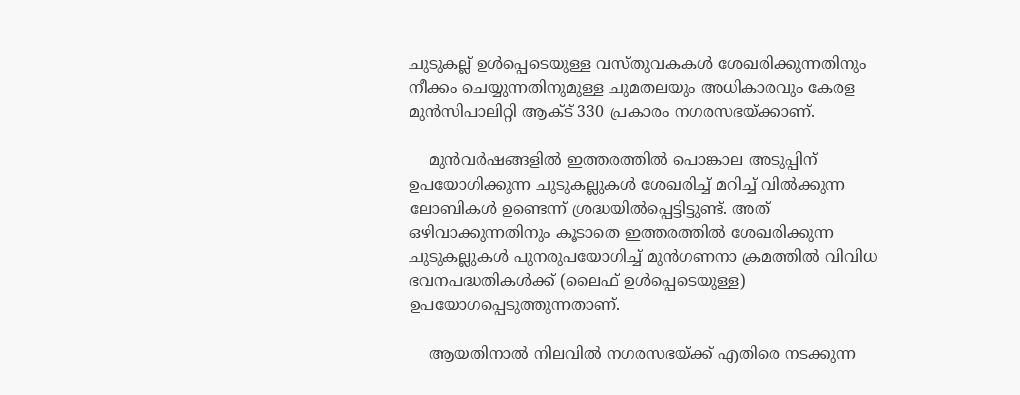ചുടുകല്ല് ഉള്‍പ്പെടെയുള്ള വസ്തുവകകള്‍ ശേഖരിക്കുന്നതിനും നീക്കം ചെയ്യുന്നതിനുമുള്ള ചുമതലയും അധികാരവും കേരള മുന്‍സിപാലിറ്റി ആക്ട് 330 പ്രകാരം നഗരസഭയ്ക്കാണ്.

    മുന്‍വര്‍ഷങ്ങളില്‍ ഇത്തരത്തില്‍ പൊങ്കാല അടുപ്പിന് ഉപയോഗിക്കുന്ന ചുടുകല്ലുകള്‍ ശേഖരിച്ച് മറിച്ച് വില്‍ക്കുന്ന ലോബികള്‍ ഉണ്ടെന്ന് ശ്രദ്ധയില്‍പ്പെട്ടിട്ടുണ്ട്. അത് ഒഴിവാക്കുന്നതിനും കൂടാതെ ഇത്തരത്തില്‍ ശേഖരിക്കുന്ന ചുടുകല്ലുകള്‍ പുനരുപയോഗിച്ച് മുന്‍ഗണനാ ക്രമത്തില്‍ വിവിധ ഭവനപദ്ധതികള്‍ക്ക് (ലൈഫ് ഉള്‍പ്പെടെയുള്ള) ഉപയോഗപ്പെടുത്തുന്നതാണ്.

    ആയതിനാല്‍ നിലവില്‍ നഗരസഭയ്ക്ക് എതിരെ നടക്കുന്ന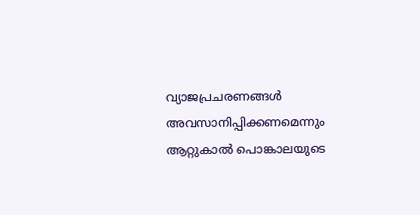വ്യാജപ്രചരണങ്ങള്‍ അവസാനിപ്പിക്കണമെന്നും ആറ്റുകാല്‍ പൊങ്കാലയുടെ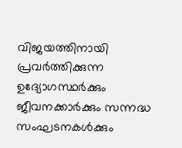വിജയത്തിനായി പ്രവര്‍ത്തിക്കുന്ന ഉദ്യോഗസ്ഥര്‍ക്കും ജീവനക്കാര്‍ക്കും സന്നദ്ധ സംഘടനകള്‍ക്കും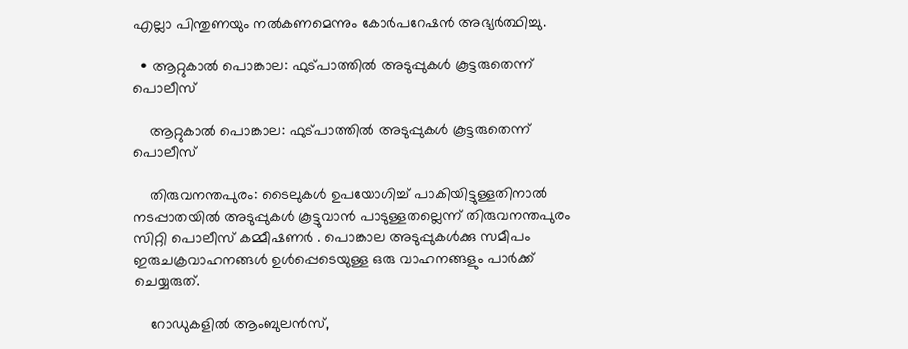എല്ലാ പിന്തുണയും നല്‍കണമെന്നും കോര്‍പറേഷന്‍ അഭ്യര്‍ത്ഥിച്ചു.

  • ആറ്റുകാൽ പൊങ്കാല: ഫുട്പാത്തിൽ അടുപ്പുകൾ കൂട്ടരുതെന്ന് പൊലീസ്

    ആറ്റുകാൽ പൊങ്കാല: ഫുട്പാത്തിൽ അടുപ്പുകൾ കൂട്ടരുതെന്ന് പൊലീസ്

    തിരുവനന്തപുരം: ടൈലുകൾ ഉപയോഗിച്ച് പാകിയിട്ടുള്ളതിനാൽ നടപ്പാതയിൽ അടുപ്പുകൾ കൂട്ടുവാൻ പാടുള്ളതല്ലെന്ന് തിരുവനന്തപുരം സിറ്റി പൊലീസ് കമ്മീഷണർ . പൊങ്കാല അടുപ്പുകൾക്കു സമീപം ഇരുചക്രവാഹനങ്ങൾ ഉൾപ്പെടെയുള്ള ഒരു വാഹനങ്ങളും പാർക്ക് ചെയ്യരുത്.

    റോഡുകളിൽ ആംബുലൻസ്,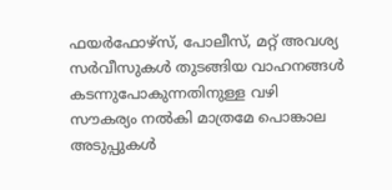ഫയർഫോഴ്‌സ്, പോലീസ്, മറ്റ് അവശ്യ സർവീസുകൾ തുടങ്ങിയ വാഹനങ്ങൾ കടന്നുപോകുന്നതിനുള്ള വഴി സൗകര്യം നൽകി മാത്രമേ പൊങ്കാല അടുപ്പുകൾ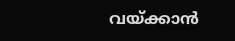വയ്ക്കാൻ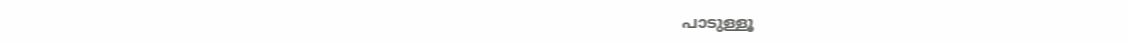പാടുള്ളൂ